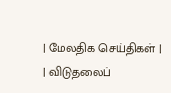| மேலதிக செய்திகள் |
| விடுதலைப்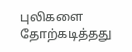புலிகளை தோற்கடித்தது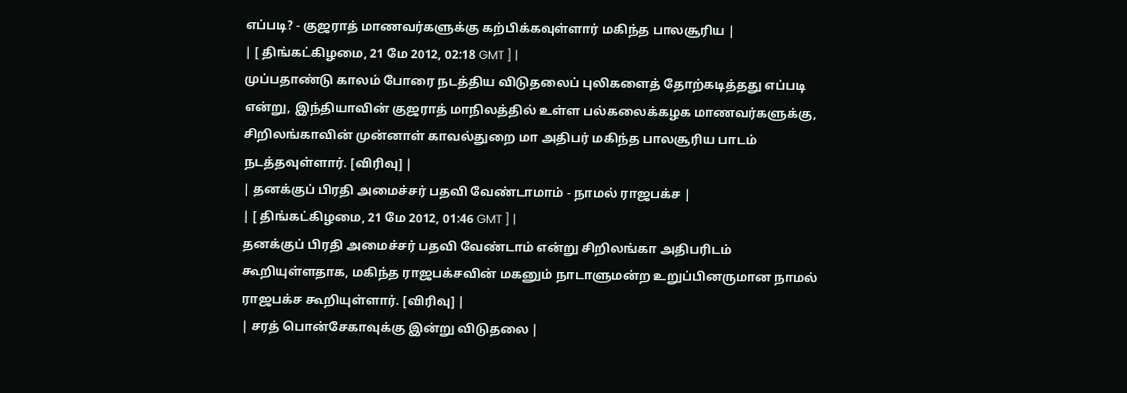எப்படி? - குஜராத் மாணவர்களுக்கு கற்பிக்கவுள்ளார் மகிந்த பாலசூரிய |
| [ திங்கட்கிழமை, 21 மே 2012, 02:18 GMT ] |
முப்பதாண்டு காலம் போரை நடத்திய விடுதலைப் புலிகளைத் தோற்கடித்தது எப்படி என்று, இந்தியாவின் குஜராத் மாநிலத்தில் உள்ள பல்கலைக்கழக மாணவர்களுக்கு, சிறிலங்காவின் முன்னாள் காவல்துறை மா அதிபர் மகிந்த பாலசூரிய பாடம் நடத்தவுள்ளார். [விரிவு] |
| தனக்குப் பிரதி அமைச்சர் பதவி வேண்டாமாம் - நாமல் ராஜபக்ச |
| [ திங்கட்கிழமை, 21 மே 2012, 01:46 GMT ] |
தனக்குப் பிரதி அமைச்சர் பதவி வேண்டாம் என்று சிறிலங்கா அதிபரிடம் கூறியுள்ளதாக, மகிந்த ராஜபக்சவின் மகனும் நாடாளுமன்ற உறுப்பினருமான நாமல் ராஜபக்ச கூறியுள்ளார். [விரிவு] |
| சரத் பொன்சேகாவுக்கு இன்று விடுதலை |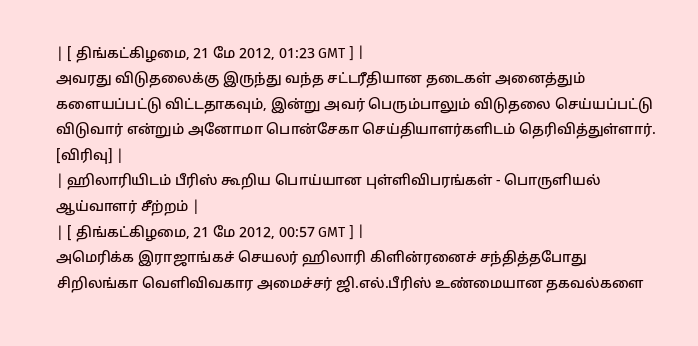| [ திங்கட்கிழமை, 21 மே 2012, 01:23 GMT ] |
அவரது விடுதலைக்கு இருந்து வந்த சட்டரீதியான தடைகள் அனைத்தும் களையப்பட்டு விட்டதாகவும், இன்று அவர் பெரும்பாலும் விடுதலை செய்யப்பட்டு விடுவார் என்றும் அனோமா பொன்சேகா செய்தியாளர்களிடம் தெரிவித்துள்ளார். [விரிவு] |
| ஹிலாரியிடம் பீரிஸ் கூறிய பொய்யான புள்ளிவிபரங்கள் - பொருளியல் ஆய்வாளர் சீற்றம் |
| [ திங்கட்கிழமை, 21 மே 2012, 00:57 GMT ] |
அமெரிக்க இராஜாங்கச் செயலர் ஹிலாரி கிளின்ரனைச் சந்தித்தபோது சிறிலங்கா வெளிவிவகார அமைச்சர் ஜி.எல்.பீரிஸ் உண்மையான தகவல்களை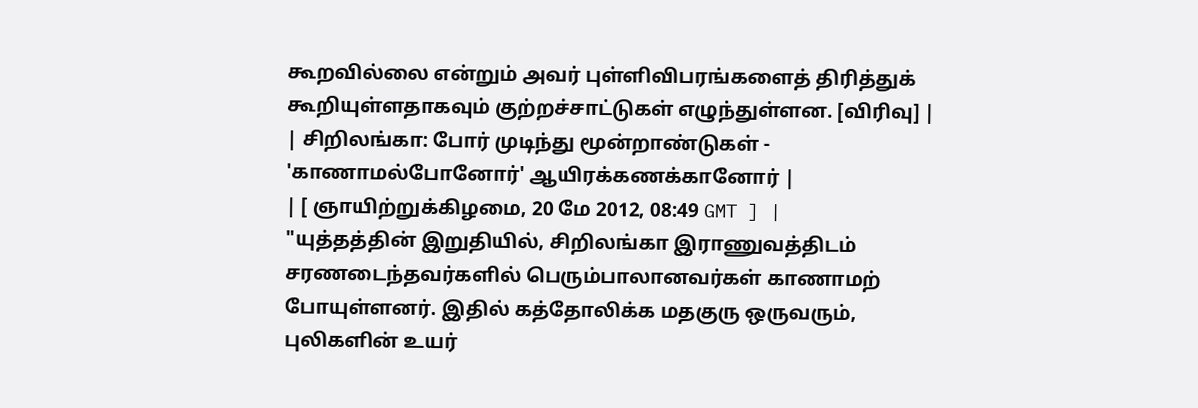கூறவில்லை என்றும் அவர் புள்ளிவிபரங்களைத் திரித்துக் கூறியுள்ளதாகவும் குற்றச்சாட்டுகள் எழுந்துள்ளன. [விரிவு] |
| சிறிலங்கா: போர் முடிந்து மூன்றாண்டுகள் - 'காணாமல்போனோர்' ஆயிரக்கணக்கானோர் |
| [ ஞாயிற்றுக்கிழமை, 20 மே 2012, 08:49 GMT ] |
"யுத்தத்தின் இறுதியில், சிறிலங்கா இராணுவத்திடம் சரணடைந்தவர்களில் பெரும்பாலானவர்கள் காணாமற் போயுள்ளனர். இதில் கத்தோலிக்க மதகுரு ஒருவரும், புலிகளின் உயர்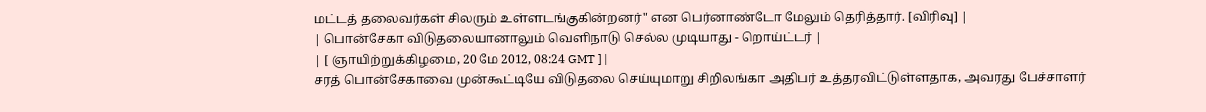மட்டத் தலைவர்கள் சிலரும் உள்ளடங்குகின்றனர்" என பெர்னாண்டோ மேலும் தெரித்தார். [விரிவு] |
| பொன்சேகா விடுதலையானாலும் வெளிநாடு செல்ல முடியாது - றொய்ட்டர் |
| [ ஞாயிற்றுக்கிழமை, 20 மே 2012, 08:24 GMT ] |
சரத் பொன்சேகாவை முன்கூட்டியே விடுதலை செய்யுமாறு சிறிலங்கா அதிபர் உத்தரவிட்டுள்ளதாக, அவரது பேச்சாளர்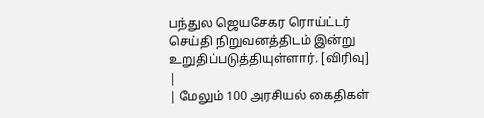பந்துல ஜெயசேகர ரொய்ட்டர் செய்தி நிறுவனத்திடம் இன்று உறுதிப்படுத்தியுள்ளார். [விரிவு] |
| மேலும் 100 அரசியல் கைதிகள்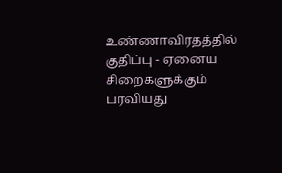உண்ணாவிரதத்தில் குதிப்பு - ஏனைய சிறைகளுக்கும் பரவியது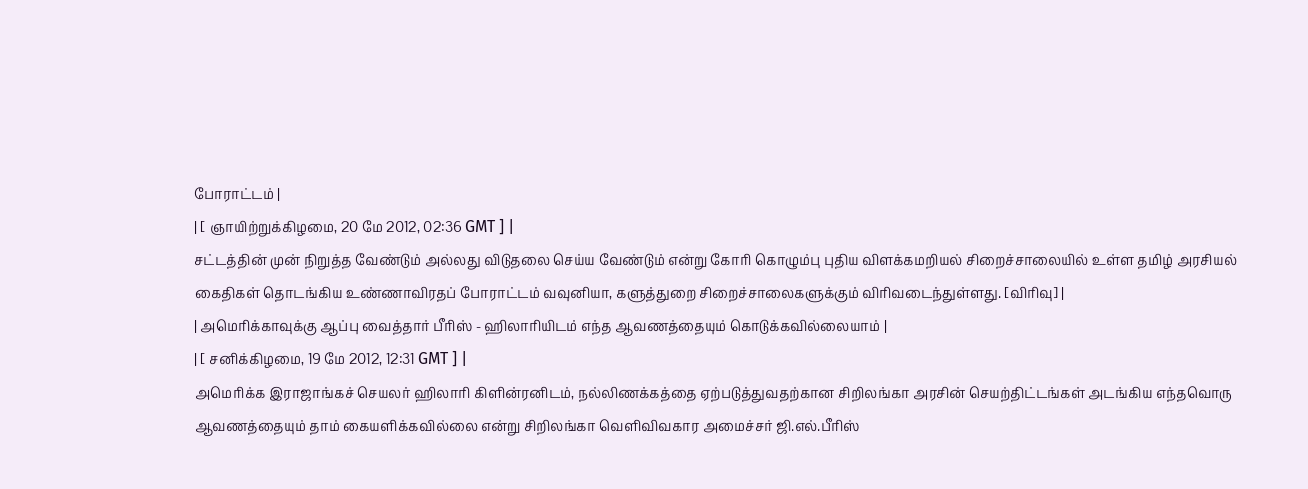போராட்டம் |
| [ ஞாயிற்றுக்கிழமை, 20 மே 2012, 02:36 GMT ] |
சட்டத்தின் முன் நிறுத்த வேண்டும் அல்லது விடுதலை செய்ய வேண்டும் என்று கோரி கொழும்பு புதிய விளக்கமறியல் சிறைச்சாலையில் உள்ள தமிழ் அரசியல் கைதிகள் தொடங்கிய உண்ணாவிரதப் போராட்டம் வவுனியா, களுத்துறை சிறைச்சாலைகளுக்கும் விரிவடைந்துள்ளது. [விரிவு] |
| அமெரிக்காவுக்கு ஆப்பு வைத்தார் பீரிஸ் - ஹிலாரியிடம் எந்த ஆவணத்தையும் கொடுக்கவில்லையாம் |
| [ சனிக்கிழமை, 19 மே 2012, 12:31 GMT ] |
அமெரிக்க இராஜாங்கச் செயலர் ஹிலாரி கிளின்ரனிடம், நல்லிணக்கத்தை ஏற்படுத்துவதற்கான சிறிலங்கா அரசின் செயற்திட்டங்கள் அடங்கிய எந்தவொரு ஆவணத்தையும் தாம் கையளிக்கவில்லை என்று சிறிலங்கா வெளிவிவகார அமைச்சர் ஜி.எல்.பீரிஸ்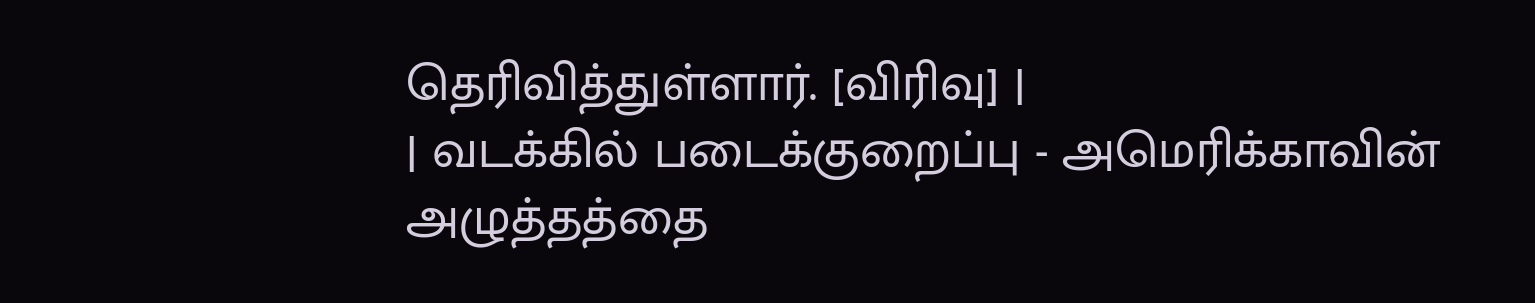தெரிவித்துள்ளார். [விரிவு] |
| வடக்கில் படைக்குறைப்பு - அமெரிக்காவின் அழுத்தத்தை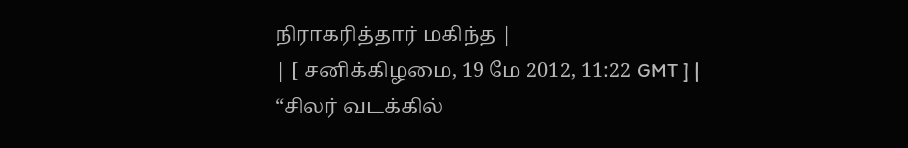நிராகரித்தார் மகிந்த |
| [ சனிக்கிழமை, 19 மே 2012, 11:22 GMT ] |
“சிலர் வடக்கில்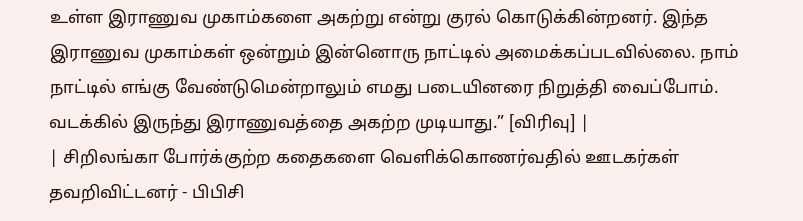உள்ள இராணுவ முகாம்களை அகற்று என்று குரல் கொடுக்கின்றனர். இந்த இராணுவ முகாம்கள் ஒன்றும் இன்னொரு நாட்டில் அமைக்கப்படவில்லை. நாம் நாட்டில் எங்கு வேண்டுமென்றாலும் எமது படையினரை நிறுத்தி வைப்போம். வடக்கில் இருந்து இராணுவத்தை அகற்ற முடியாது.” [விரிவு] |
| சிறிலங்கா போர்க்குற்ற கதைகளை வெளிக்கொணர்வதில் ஊடகர்கள் தவறிவிட்டனர் - பிபிசி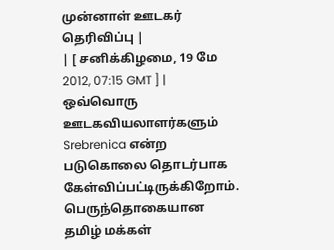முன்னாள் ஊடகர் தெரிவிப்பு |
| [ சனிக்கிழமை, 19 மே 2012, 07:15 GMT ] |
ஒவ்வொரு ஊடகவியலாளர்களும் Srebrenica என்ற படுகொலை தொடர்பாக கேள்விப்பட்டிருக்கிறோம். பெருந்தொகையான தமிழ் மக்கள்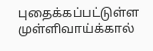புதைக்கப்பட்டுள்ள முள்ளிவாய்க்கால்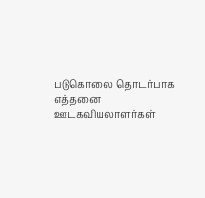படுகொலை தொடர்பாக எத்தனை ஊடகவியலாளர்கள்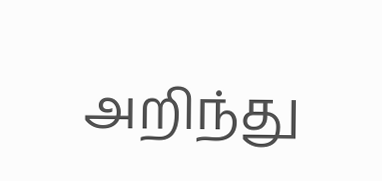அறிந்து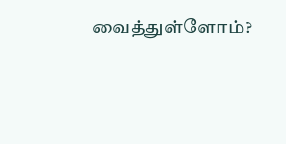வைத்துள்ளோம்?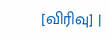[விரிவு] |